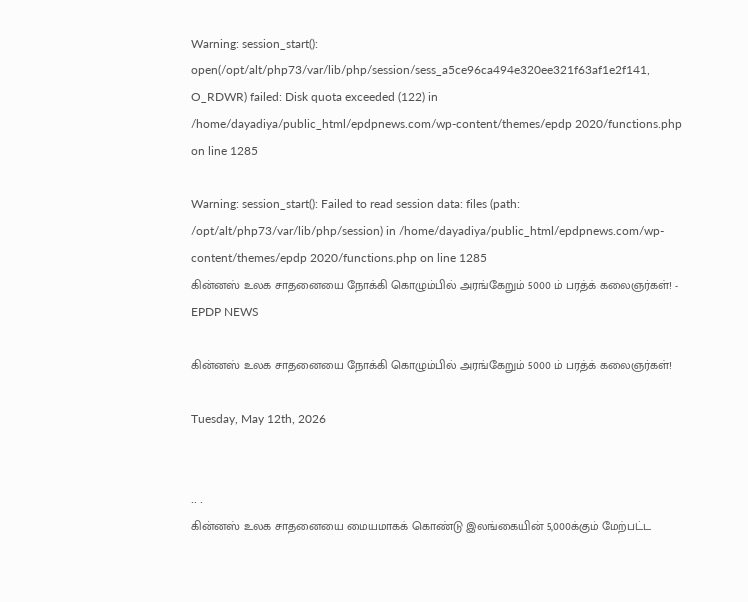Warning: session_start(): open(/opt/alt/php73/var/lib/php/session/sess_a5ce96ca494e320ee321f63af1e2f141, O_RDWR) failed: Disk quota exceeded (122) in /home/dayadiya/public_html/epdpnews.com/wp-content/themes/epdp 2020/functions.php on line 1285

Warning: session_start(): Failed to read session data: files (path: /opt/alt/php73/var/lib/php/session) in /home/dayadiya/public_html/epdpnews.com/wp-content/themes/epdp 2020/functions.php on line 1285
கின்னஸ் உலக சாதனையை நோக்கி கொழும்பில் அரங்கேறும் 5000 ம் பரத்க் கலைஞர்கள்! - EPDP NEWS

கின்னஸ் உலக சாதனையை நோக்கி கொழும்பில் அரங்கேறும் 5000 ம் பரத்க் கலைஞர்கள்!

Tuesday, May 12th, 2026


.. .
கின்னஸ் உலக சாதனையை மையமாகக் கொண்டு இலங்கையின் 5,000க்கும் மேற்பட்ட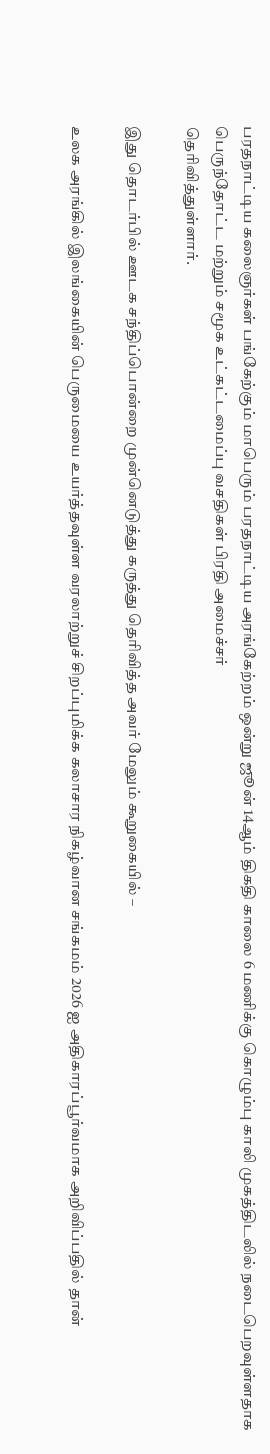பரதநாட்டிய கலைஞர்கள் பங்கேற்கும் மாபெரும் பரதநாட்டிய அரங்கேற்றம் ஒன்று ஜூன் 14ஆம் திகதி காலை 6 மணிக்கு கொழும்பு காலி முகத்திடலில் நடைபெறவுள்ளதாக பெருந்தோட்ட மற்றும் சமூக உட்கட்டமைப்பு வசதிகள் பிரதி அமைச்சர்
தெரிவித்துள்ளார்.

இது தொடர்பில் ஊடக சந்திப்பொன்றை முன்னெடுத்து கருத்து தெரிவித்த அவர் மேலும் கூறுகையில் –

உலக அரங்கில் இலங்கையின் பெருமையை உயர்த்தவுள்ள வரலாற்றுச் சிறப்புமிக்க கலாசார நிகழ்வான சங்கமம் 2026 ஐ அதிகாரப்பூர்வமாக அறிவிப்பதில் தான்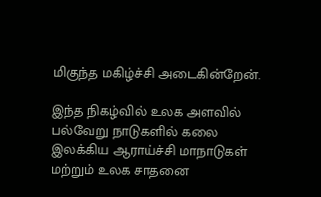மிகுந்த மகிழ்ச்சி அடைகின்றேன்.

இந்த நிகழ்வில் உலக அளவில் பல்வேறு நாடுகளில் கலை இலக்கிய ஆராய்ச்சி மாநாடுகள் மற்றும் உலக சாதனை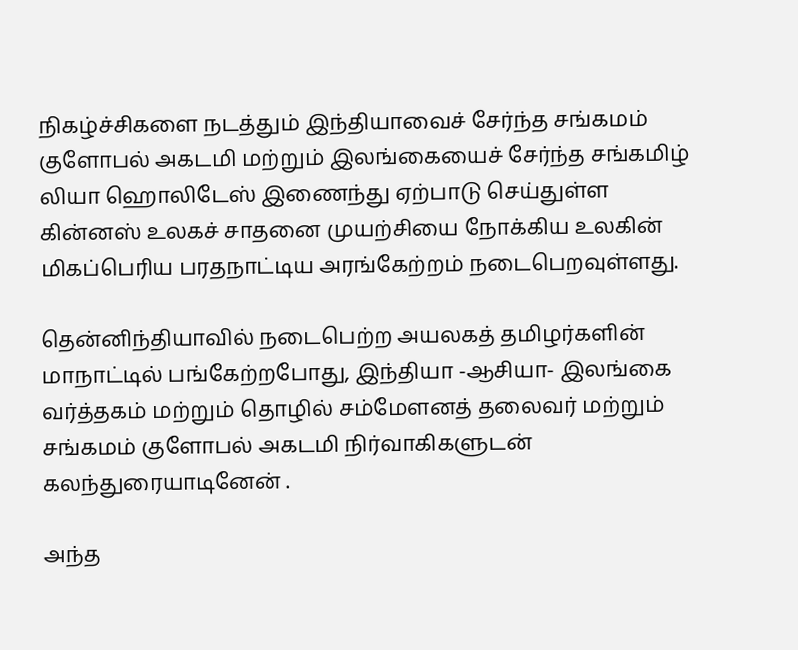நிகழ்ச்சிகளை நடத்தும் இந்தியாவைச் சேர்ந்த சங்கமம் குளோபல் அகடமி மற்றும் இலங்கையைச் சேர்ந்த சங்கமிழ் லியா ஹொலிடேஸ் இணைந்து ஏற்பாடு செய்துள்ள
கின்னஸ் உலகச் சாதனை முயற்சியை நோக்கிய உலகின் மிகப்பெரிய பரதநாட்டிய அரங்கேற்றம் நடைபெறவுள்ளது.

தென்னிந்தியாவில் நடைபெற்ற அயலகத் தமிழர்களின் மாநாட்டில் பங்கேற்றபோது, இந்தியா -ஆசியா- இலங்கை வர்த்தகம் மற்றும் தொழில் சம்மேளனத் தலைவர் மற்றும் சங்கமம் குளோபல் அகடமி நிர்வாகிகளுடன் கலந்துரையாடினேன் .

அந்த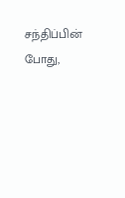சந்திப்பின் போது,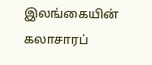இலங்கையின் கலாசாரப்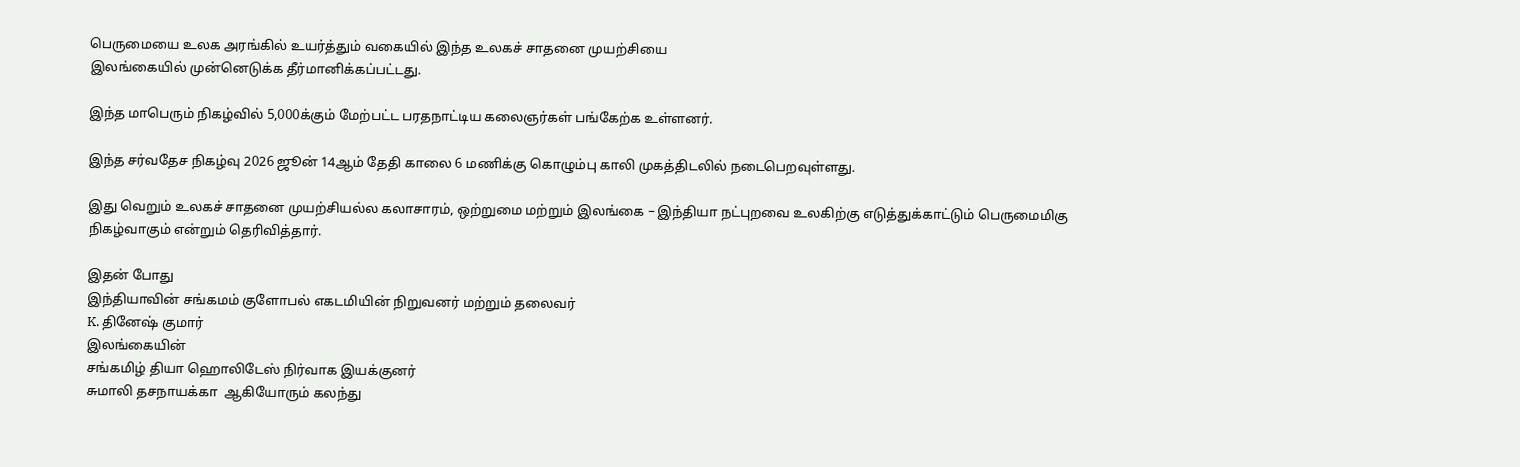பெருமையை உலக அரங்கில் உயர்த்தும் வகையில் இந்த உலகச் சாதனை முயற்சியை
இலங்கையில் முன்னெடுக்க தீர்மானிக்கப்பட்டது.

இந்த மாபெரும் நிகழ்வில் 5,000க்கும் மேற்பட்ட பரதநாட்டிய கலைஞர்கள் பங்கேற்க உள்ளனர்.

இந்த சர்வதேச நிகழ்வு 2026 ஜூன் 14ஆம் தேதி காலை 6 மணிக்கு கொழும்பு காலி முகத்திடலில் நடைபெறவுள்ளது.

இது வெறும் உலகச் சாதனை முயற்சியல்ல கலாசாரம், ஒற்றுமை மற்றும் இலங்கை – இந்தியா நட்புறவை உலகிற்கு எடுத்துக்காட்டும் பெருமைமிகு நிகழ்வாகும் என்றும் தெரிவித்தார்.

இதன் போது
இந்தியாவின் சங்கமம் குளோபல் எகடமியின் நிறுவனர் மற்றும் தலைவர்
K. தினேஷ் குமார்
இலங்கையின்
சங்கமிழ் தியா ஹொலிடேஸ் நிர்வாக இயக்குனர்
சுமாலி தசநாயக்கா  ஆகியோரும் கலந்து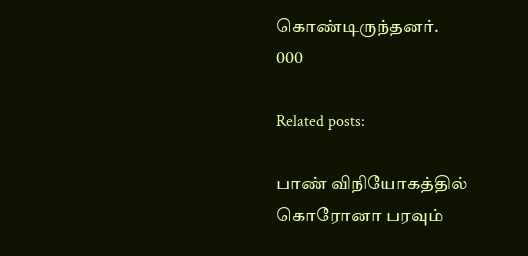கொண்டிருந்தனர்.
000

Related posts:

பாண் விநியோகத்தில் கொரோனா பரவும்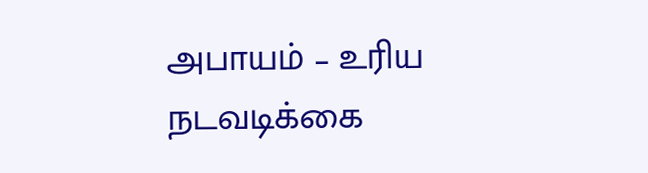அபாயம் – உரிய நடவடிக்கை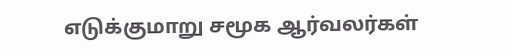எடுக்குமாறு சமூக ஆர்வலர்கள்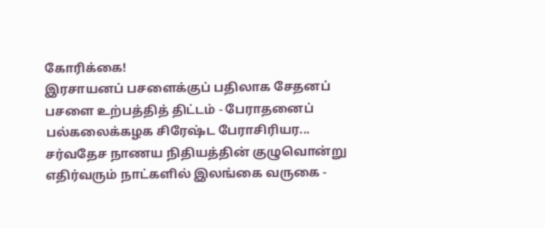கோரிக்கை!
இரசாயனப் பசளைக்குப் பதிலாக சேதனப் பசளை உற்பத்தித் திட்டம் - பேராதனைப் பல்கலைக்கழக சிரேஷ்ட பேராசிரியர...
சர்வதேச நாணய நிதியத்தின் குழுவொன்று எதிர்வரும் நாட்களில் இலங்கை வருகை -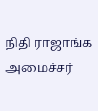நிதி ராஜாங்க அமைச்சர்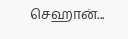செஹான்...